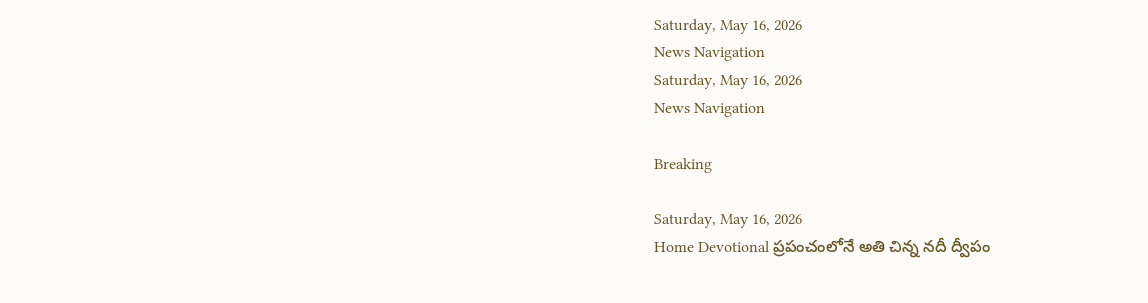Saturday, May 16, 2026
News Navigation
Saturday, May 16, 2026
News Navigation

Breaking

Saturday, May 16, 2026
Home Devotional ప్రపంచంలోనే అతి చిన్న నదీ ద్వీపం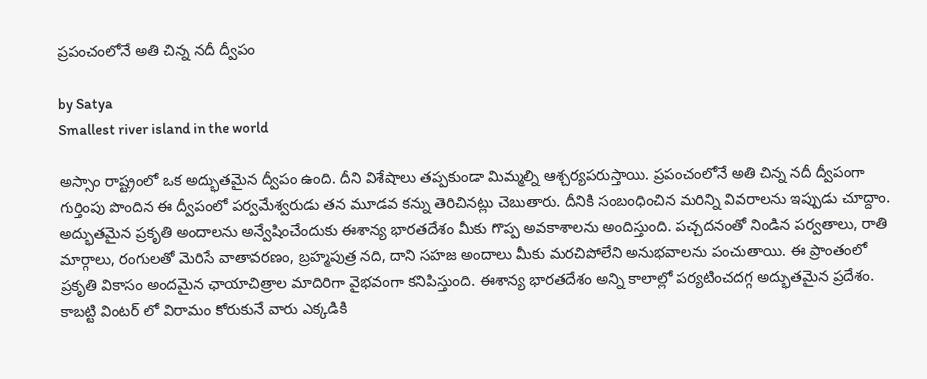ప్రపంచంలోనే అతి చిన్న నదీ ద్వీపం

by Satya
Smallest river island in the world

అస్సాం రాష్ట్రంలో ఒక అద్భుతమైన ద్వీపం ఉంది. దీని విశేషాలు తప్పకుండా మిమ్మల్ని ఆశ్చర్యపరుస్తాయి. ప్రపంచంలోనే అతి చిన్న నదీ ద్వీపంగా గుర్తింపు పొందిన ఈ ద్వీపంలో పర్వమేశ్వరుడు తన మూడవ కన్ను తెరిచినట్లు చెబుతారు. దీనికి సంబంధించిన మరిన్ని వివరాలను ఇప్పుడు చూద్దాం. అద్భుతమైన ప్రకృతి అందాలను అన్వేషించేందుకు ఈశాన్య భారతదేశం మీకు గొప్ప అవకాశాలను అందిస్తుంది. పచ్చదనంతో నిండిన పర్వతాలు, రాతి మార్గాలు, రంగులతో మెరిసే వాతావరణం, బ్రహ్మపుత్ర నది, దాని సహజ అందాలు మీకు మరచిపోలేని అనుభవాలను పంచుతాయి. ఈ ప్రాంతంలో ప్రకృతి వికాసం అందమైన ఛాయాచిత్రాల మాదిరిగా వైభవంగా కనిపిస్తుంది. ఈశాన్య భారతదేశం అన్ని కాలాల్లో పర్యటించదగ్గ అద్భుతమైన ప్రదేశం. కాబట్టి వింటర్ లో విరామం కోరుకునే వారు ఎక్కడికి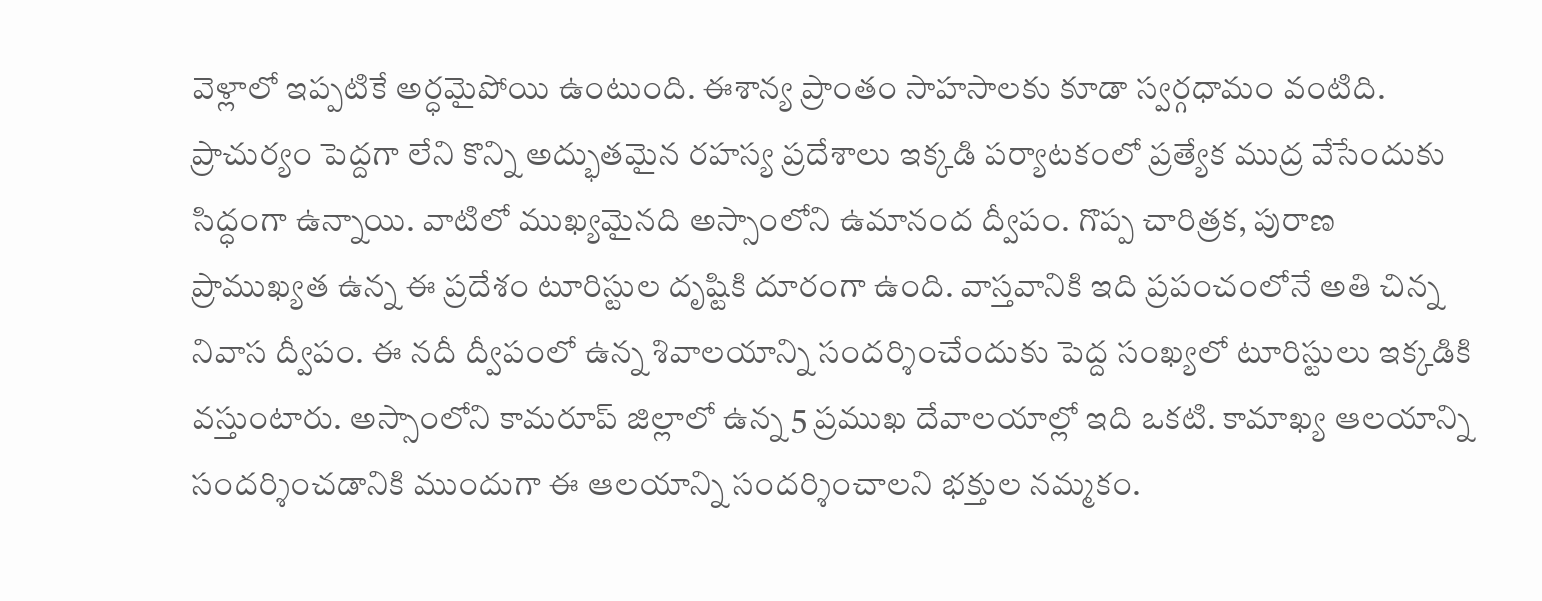వెళ్లాలో ఇప్పటికే అర్ధమైపోయి ఉంటుంది. ఈశాన్య ప్రాంతం సాహసాలకు కూడా స్వర్గధామం వంటిది. ప్రాచుర్యం పెద్దగా లేని కొన్ని అద్భుతమైన రహస్య ప్రదేశాలు ఇక్కడి పర్యాటకంలో ప్రత్యేక ముద్ర వేసేందుకు సిద్ధంగా ఉన్నాయి. వాటిలో ముఖ్యమైనది అస్సాంలోని ఉమానంద ద్వీపం. గొప్ప చారిత్రక, పురాణ ప్రాముఖ్యత ఉన్న ఈ ప్రదేశం టూరిస్టుల దృష్టికి దూరంగా ఉంది. వాస్తవానికి ఇది ప్రపంచంలోనే అతి చిన్న నివాస ద్వీపం. ఈ నదీ ద్వీపంలో ఉన్న శివాలయాన్ని సందర్శించేందుకు పెద్ద సంఖ్యలో టూరిస్టులు ఇక్కడికి వస్తుంటారు. అస్సాంలోని కామరూప్ జిల్లాలో ఉన్న 5 ప్రముఖ దేవాలయాల్లో ఇది ఒకటి. కామాఖ్య ఆలయాన్ని సందర్శించడానికి ముందుగా ఈ ఆలయాన్ని సందర్శించాలని భక్తుల నమ్మకం.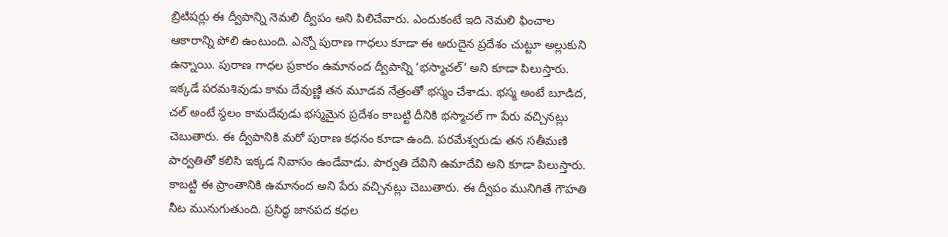బ్రిటిషర్లు ఈ ద్వీపాన్ని నెమలి ద్వీపం అని పిలిచేవారు. ఎందుకంటే ఇది నెమలి ఫించాల ఆకారాన్ని పోలి ఉంటుంది. ఎన్నో పురాణ గాధలు కూడా ఈ అరుదైన ప్రదేశం చుట్టూ అల్లుకుని ఉన్నాయి. పురాణ గాధల ప్రకారం ఉమానంద ద్వీపాన్ని ‘భస్మాచల్’ అని కూడా పిలుస్తారు. ఇక్కడే పరమశివుడు కామ దేవుణ్ణి తన మూడవ నేత్రంతో భస్మం చేశాడు. భస్మ అంటే బూడిద, చల్ అంటే స్థలం కామదేవుడు భస్మమైన ప్రదేశం కాబట్టి దీనికి భస్మాచల్ గా పేరు వచ్చినట్లు చెబుతారు. ఈ ద్వీపానికి మరో పురాణ కధనం కూడా ఉంది. పరమేశ్వరుడు తన సతీమణి పార్వతితో కలిసి ఇక్కడ నివాసం ఉండేవాడు. పార్వతి దేవిని ఉమాదేవి అని కూడా పిలుస్తారు. కాబట్టి ఈ ప్రాంతానికి ఉమానంద అని పేరు వచ్చినట్లు చెబుతారు. ఈ ద్వీపం మునిగితే గౌహతి నీట మునుగుతుంది. ప్రసిద్ధ జానపద కధల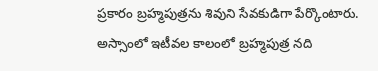ప్రకారం బ్రహ్మపుత్రను శివుని సేవకుడిగా పేర్కొంటారు. అస్సాంలో ఇటీవల కాలంలో బ్రహ్మపుత్ర నది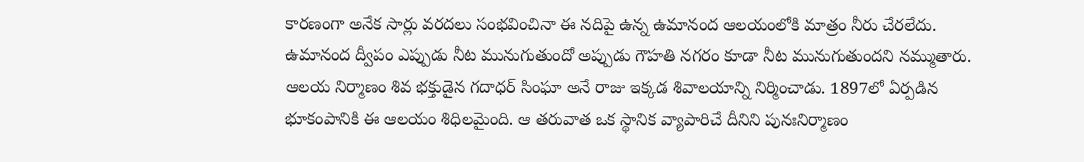కారణంగా అనేక సార్లు వరదలు సంభవించినా ఈ నదిపై ఉన్న ఉమానంద ఆలయంలోకి మాత్రం నీరు చేరలేదు. ఉమానంద ద్వీపం ఎప్పుడు నీట మునుగుతుందో అప్పుడు గౌహతి నగరం కూడా నీట మునుగుతుందని నమ్ముతారు. ఆలయ నిర్మాణం శివ భక్తుడైన గదాధర్ సింఘా అనే రాజు ఇక్కడ శివాలయాన్ని నిర్మించాడు. 1897లో ఏర్పడిన భూకంపానికి ఈ ఆలయం శిధిలమైంది. ఆ తరువాత ఒక స్థానిక వ్యాపారిచే దీనిని పునఃనిర్మాణం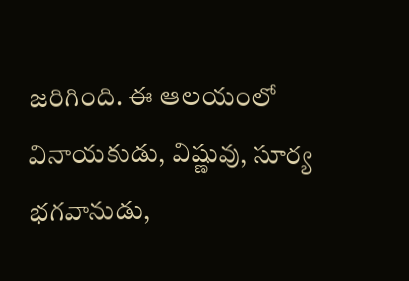జరిగింది. ఈ ఆలయంలో వినాయకుడు, విష్ణువు, సూర్య భగవానుడు,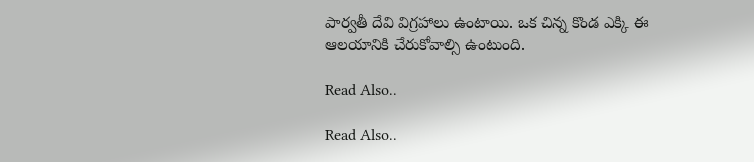పార్వతీ దేవి విగ్రహాలు ఉంటాయి. ఒక చిన్న కొండ ఎక్కి ఈ ఆలయానికి చేరుకోవాల్సి ఉంటుంది.

Read Also..

Read Also..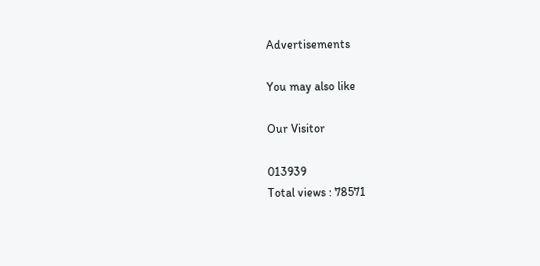Advertisements

You may also like

Our Visitor

013939
Total views : 78571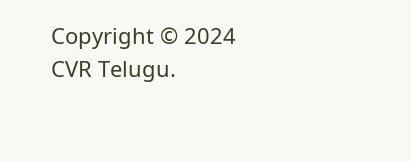Copyright © 2024 CVR Telugu.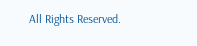All Rights Reserved.